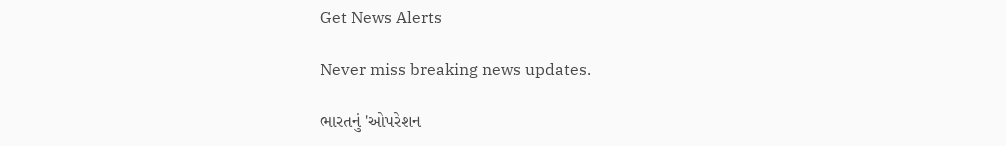Get News Alerts

Never miss breaking news updates.

ભારતનું 'ઓપરેશન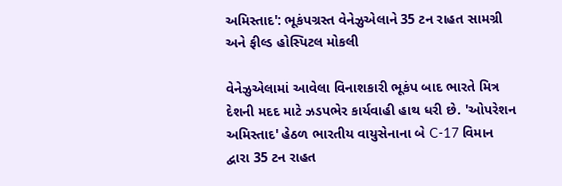અમિસ્તાદ': ભૂકંપગ્રસ્ત વેનેઝુએલાને 35 ટન રાહત સામગ્રી અને ફીલ્ડ હોસ્પિટલ મોકલી

વેનેઝુએલામાં આવેલા વિનાશકારી ભૂકંપ બાદ ભારતે મિત્ર દેશની મદદ માટે ઝડપભેર કાર્યવાહી હાથ ધરી છે. 'ઓપરેશન અમિસ્તાદ' હેઠળ ભારતીય વાયુસેનાના બે C-17 વિમાન દ્વારા 35 ટન રાહત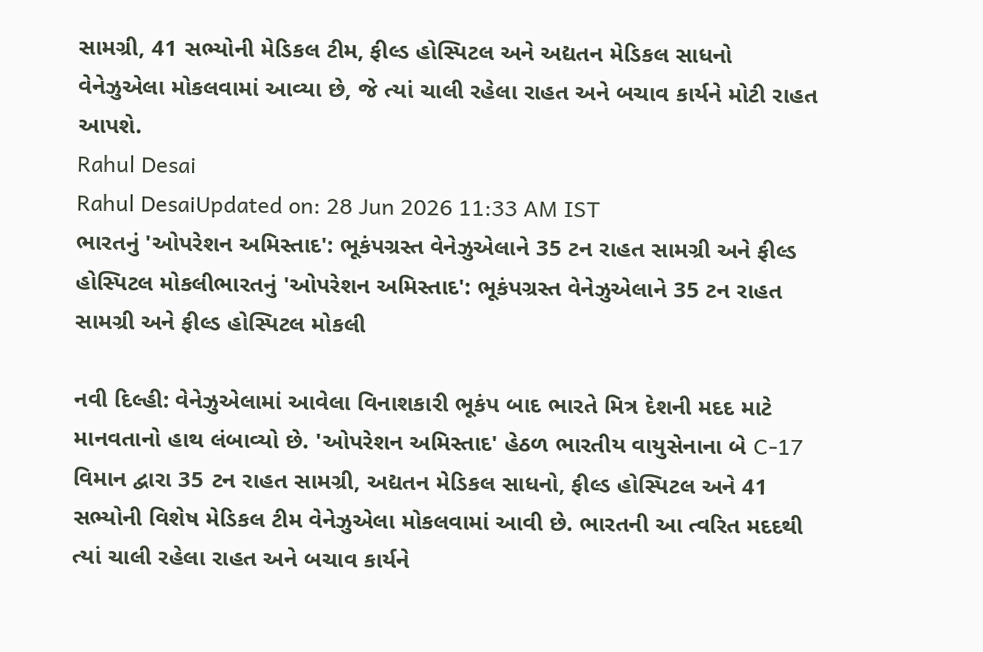સામગ્રી, 41 સભ્યોની મેડિકલ ટીમ, ફીલ્ડ હોસ્પિટલ અને અદ્યતન મેડિકલ સાધનો વેનેઝુએલા મોકલવામાં આવ્યા છે, જે ત્યાં ચાલી રહેલા રાહત અને બચાવ કાર્યને મોટી રાહત આપશે.
Rahul Desai
Rahul DesaiUpdated on: 28 Jun 2026 11:33 AM IST
ભારતનું 'ઓપરેશન અમિસ્તાદ': ભૂકંપગ્રસ્ત વેનેઝુએલાને 35 ટન રાહત સામગ્રી અને ફીલ્ડ હોસ્પિટલ મોકલીભારતનું 'ઓપરેશન અમિસ્તાદ': ભૂકંપગ્રસ્ત વેનેઝુએલાને 35 ટન રાહત સામગ્રી અને ફીલ્ડ હોસ્પિટલ મોકલી

નવી દિલ્હી: વેનેઝુએલામાં આવેલા વિનાશકારી ભૂકંપ બાદ ભારતે મિત્ર દેશની મદદ માટે માનવતાનો હાથ લંબાવ્યો છે. 'ઓપરેશન અમિસ્તાદ' હેઠળ ભારતીય વાયુસેનાના બે C-17 વિમાન દ્વારા 35 ટન રાહત સામગ્રી, અદ્યતન મેડિકલ સાધનો, ફીલ્ડ હોસ્પિટલ અને 41 સભ્યોની વિશેષ મેડિકલ ટીમ વેનેઝુએલા મોકલવામાં આવી છે. ભારતની આ ત્વરિત મદદથી ત્યાં ચાલી રહેલા રાહત અને બચાવ કાર્યને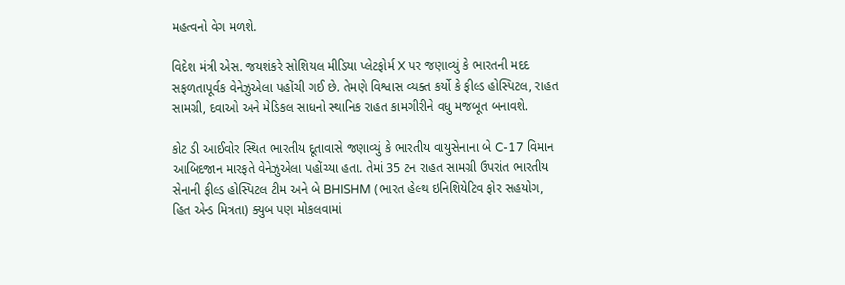મહત્વનો વેગ મળશે.

વિદેશ મંત્રી એસ. જયશંકરે સોશિયલ મીડિયા પ્લેટફોર્મ X પર જણાવ્યું કે ભારતની મદદ સફળતાપૂર્વક વેનેઝુએલા પહોંચી ગઈ છે. તેમણે વિશ્વાસ વ્યક્ત કર્યો કે ફીલ્ડ હોસ્પિટલ, રાહત સામગ્રી, દવાઓ અને મેડિકલ સાધનો સ્થાનિક રાહત કામગીરીને વધુ મજબૂત બનાવશે.

કોટ ડી આઈવોર સ્થિત ભારતીય દૂતાવાસે જણાવ્યું કે ભારતીય વાયુસેનાના બે C-17 વિમાન આબિદજાન મારફતે વેનેઝુએલા પહોંચ્યા હતા. તેમાં 35 ટન રાહત સામગ્રી ઉપરાંત ભારતીય સેનાની ફીલ્ડ હોસ્પિટલ ટીમ અને બે BHISHM (ભારત હેલ્થ ઇનિશિયેટિવ ફોર સહયોગ, હિત એન્ડ મિત્રતા) ક્યુબ પણ મોકલવામાં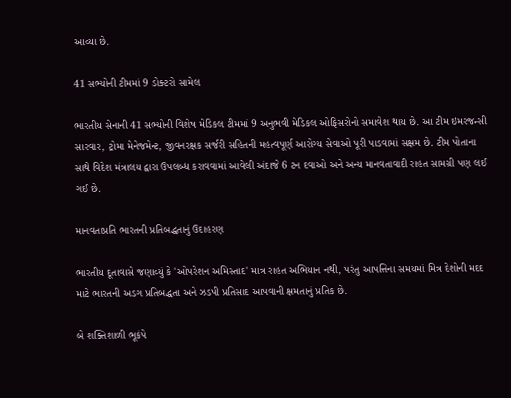આવ્યા છે.

41 સભ્યોની ટીમમાં 9 ડોક્ટરો સામેલ

ભારતીય સેનાની 41 સભ્યોની વિશેષ મેડિકલ ટીમમાં 9 અનુભવી મેડિકલ ઓફિસરોનો સમાવેશ થાય છે. આ ટીમ ઇમરજન્સી સારવાર, ટ્રોમા મેનેજમેન્ટ, જીવનરક્ષક સર્જરી સહિતની મહત્વપૂર્ણ આરોગ્ય સેવાઓ પૂરી પાડવામાં સક્ષમ છે. ટીમ પોતાના સાથે વિદેશ મંત્રાલય દ્વારા ઉપલબ્ધ કરાવવામાં આવેલી અંદાજે 6 ટન દવાઓ અને અન્ય માનવતાવાદી રાહત સામગ્રી પણ લઈ ગઈ છે.

માનવતાપ્રતિ ભારતની પ્રતિબદ્ધતાનું ઉદાહરણ

ભારતીય દૂતાવાસે જણાવ્યું કે 'ઓપરેશન અમિસ્તાદ' માત્ર રાહત અભિયાન નથી, પરંતુ આપત્તિના સમયમાં મિત્ર દેશોની મદદ માટે ભારતની અડગ પ્રતિબદ્ધતા અને ઝડપી પ્રતિસાદ આપવાની ક્ષમતાનું પ્રતિક છે.

બે શક્તિશાળી ભૂકંપે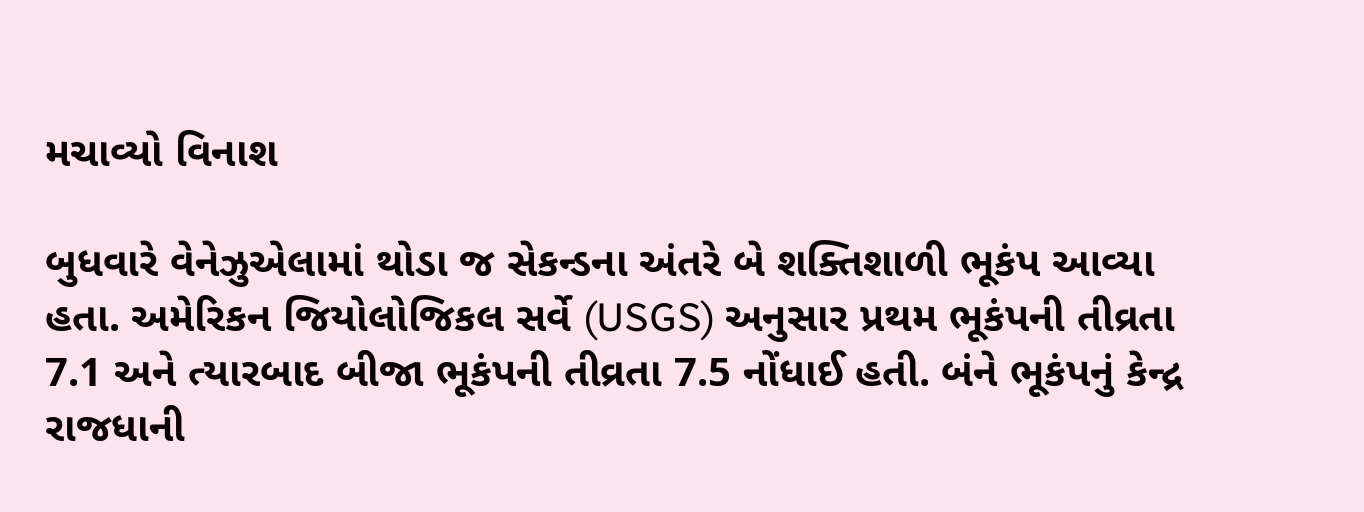મચાવ્યો વિનાશ

બુધવારે વેનેઝુએલામાં થોડા જ સેકન્ડના અંતરે બે શક્તિશાળી ભૂકંપ આવ્યા હતા. અમેરિકન જિયોલોજિકલ સર્વે (USGS) અનુસાર પ્રથમ ભૂકંપની તીવ્રતા 7.1 અને ત્યારબાદ બીજા ભૂકંપની તીવ્રતા 7.5 નોંધાઈ હતી. બંને ભૂકંપનું કેન્દ્ર રાજધાની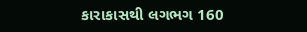કારાકાસથી લગભગ 160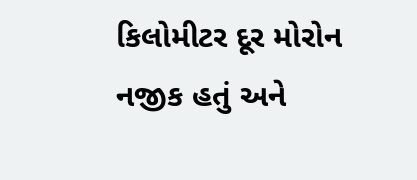કિલોમીટર દૂર મોરોન નજીક હતું અને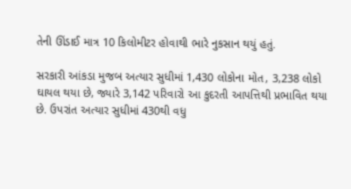તેની ઊંડાઈ માત્ર 10 કિલોમીટર હોવાથી ભારે નુકસાન થયું હતું.

સરકારી આંકડા મુજબ અત્યાર સુધીમાં 1,430 લોકોના મોત, 3,238 લોકો ઘાયલ થયા છે, જ્યારે 3,142 પરિવારો આ કુદરતી આપત્તિથી પ્રભાવિત થયા છે. ઉપરાંત અત્યાર સુધીમાં 430થી વધુ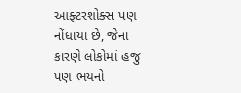આફ્ટરશોક્સ પણ નોંધાયા છે, જેના કારણે લોકોમાં હજુ પણ ભયનો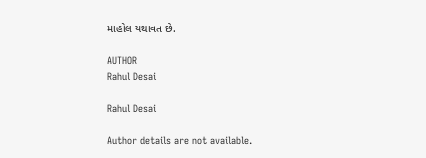માહોલ યથાવત છે.

AUTHOR
Rahul Desai

Rahul Desai

Author details are not available.